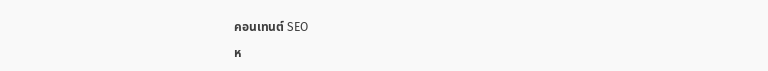คอนเทนต์ SEO

ห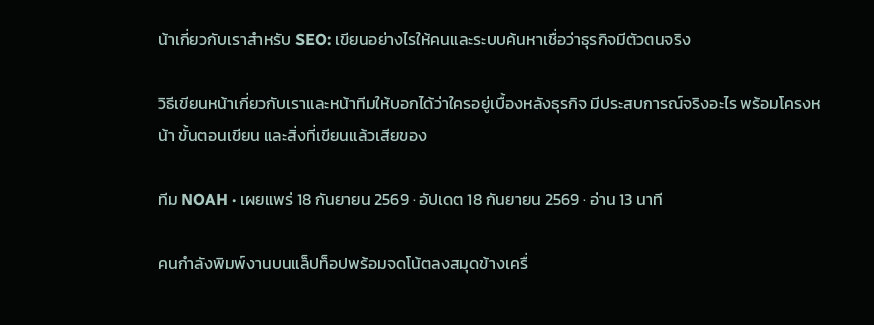น้าเกี่ยวกับเราสำหรับ SEO: เขียนอย่างไรให้คนและระบบค้นหาเชื่อว่าธุรกิจมีตัวตนจริง

วิธีเขียนหน้าเกี่ยวกับเราและหน้าทีมให้บอกได้ว่าใครอยู่เบื้องหลังธุรกิจ มีประสบการณ์จริงอะไร พร้อมโครงหน้า ขั้นตอนเขียน และสิ่งที่เขียนแล้วเสียของ

ทีม NOAH · เผยแพร่ 18 กันยายน 2569 · อัปเดต 18 กันยายน 2569 · อ่าน 13 นาที

คนกำลังพิมพ์งานบนแล็ปท็อปพร้อมจดโน้ตลงสมุดข้างเครื่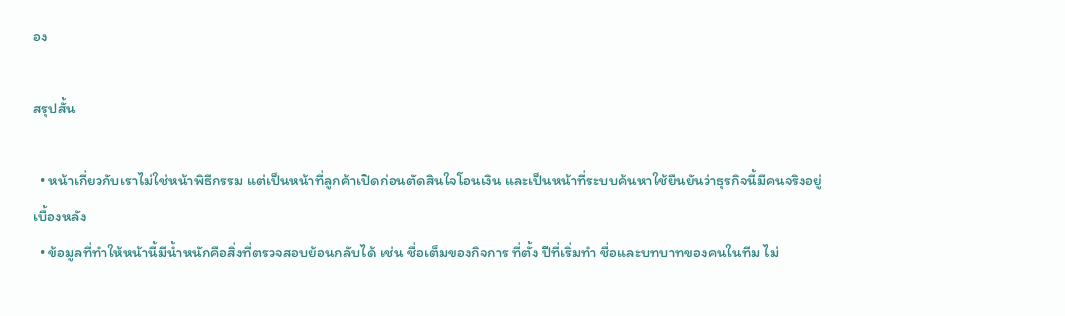อง

สรุปสั้น

  • หน้าเกี่ยวกับเราไม่ใช่หน้าพิธีกรรม แต่เป็นหน้าที่ลูกค้าเปิดก่อนตัดสินใจโอนเงิน และเป็นหน้าที่ระบบค้นหาใช้ยืนยันว่าธุรกิจนี้มีคนจริงอยู่เบื้องหลัง
  • ข้อมูลที่ทำให้หน้านี้มีน้ำหนักคือสิ่งที่ตรวจสอบย้อนกลับได้ เช่น ชื่อเต็มของกิจการ ที่ตั้ง ปีที่เริ่มทำ ชื่อและบทบาทของคนในทีม ไม่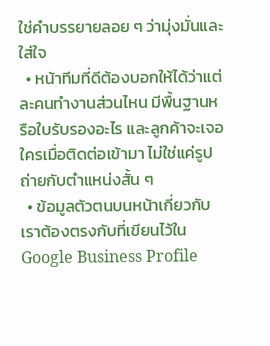ใช่คำบรรยายลอย ๆ ว่ามุ่งมั่นและใส่ใจ
  • หน้าทีมที่ดีต้องบอกให้ได้ว่าแต่ละคนทำงานส่วนไหน มีพื้นฐานหรือใบรับรองอะไร และลูกค้าจะเจอใครเมื่อติดต่อเข้ามา ไม่ใช่แค่รูปถ่ายกับตำแหน่งสั้น ๆ
  • ข้อมูลตัวตนบนหน้าเกี่ยวกับเราต้องตรงกับที่เขียนไว้ใน Google Business Profile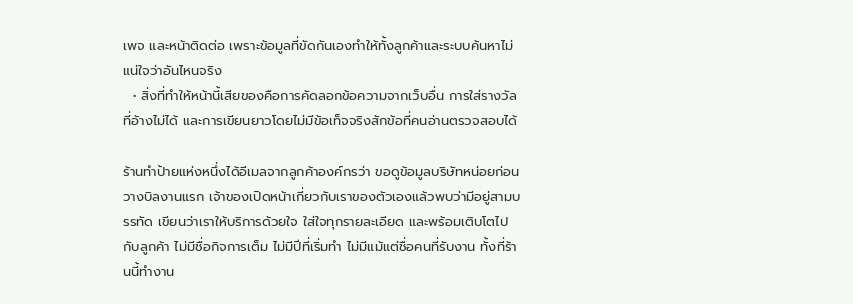เพจ และหน้าติดต่อ เพราะข้อมูลที่ขัดกันเองทำให้ทั้งลูกค้าและระบบค้นหาไม่แน่ใจว่าอันไหนจริง
  • สิ่งที่ทำให้หน้านี้เสียของคือการคัดลอกข้อความจากเว็บอื่น การใส่รางวัลที่อ้างไม่ได้ และการเขียนยาวโดยไม่มีข้อเท็จจริงสักข้อที่คนอ่านตรวจสอบได้

ร้านทำป้ายแห่งหนึ่งได้อีเมลจากลูกค้าองค์กรว่า ขอดูข้อมูลบริษัทหน่อยก่อนวางบิลงานแรก เจ้าของเปิดหน้าเกี่ยวกับเราของตัวเองแล้วพบว่ามีอยู่สามบรรทัด เขียนว่าเราให้บริการด้วยใจ ใส่ใจทุกรายละเอียด และพร้อมเติบโตไปกับลูกค้า ไม่มีชื่อกิจการเต็ม ไม่มีปีที่เริ่มทำ ไม่มีแม้แต่ชื่อคนที่รับงาน ทั้งที่ร้านนี้ทำงาน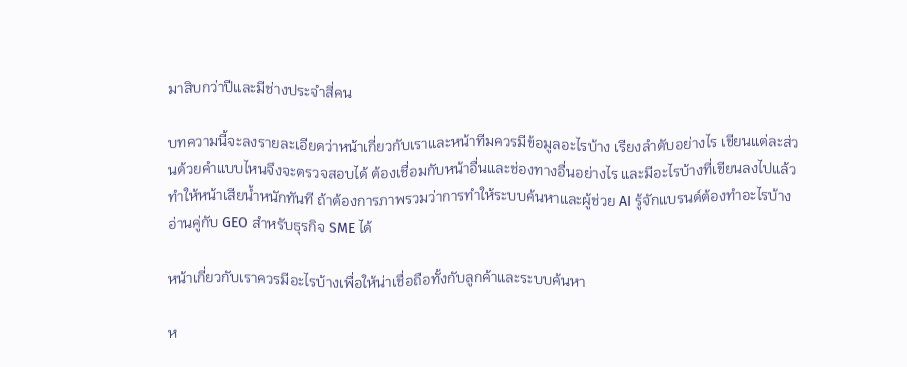มาสิบกว่าปีและมีช่างประจำสี่คน

บทความนี้จะลงรายละเอียดว่าหน้าเกี่ยวกับเราและหน้าทีมควรมีข้อมูลอะไรบ้าง เรียงลำดับอย่างไร เขียนแต่ละส่วนด้วยคำแบบไหนจึงจะตรวจสอบได้ ต้องเชื่อมกับหน้าอื่นและช่องทางอื่นอย่างไร และมีอะไรบ้างที่เขียนลงไปแล้วทำให้หน้าเสียน้ำหนักทันที ถ้าต้องการภาพรวมว่าการทำให้ระบบค้นหาและผู้ช่วย AI รู้จักแบรนด์ต้องทำอะไรบ้าง อ่านคู่กับ GEO สำหรับธุรกิจ SME ได้

หน้าเกี่ยวกับเราควรมีอะไรบ้างเพื่อให้น่าเชื่อถือทั้งกับลูกค้าและระบบค้นหา

ห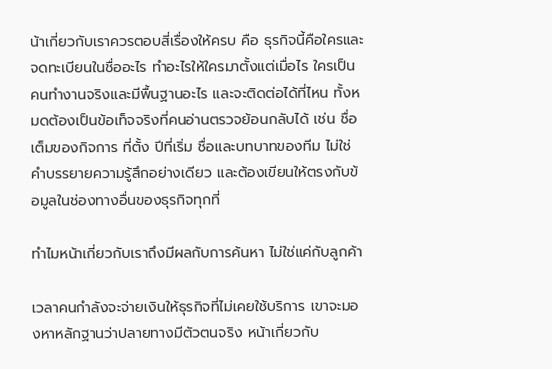น้าเกี่ยวกับเราควรตอบสี่เรื่องให้ครบ คือ ธุรกิจนี้คือใครและจดทะเบียนในชื่ออะไร ทำอะไรให้ใครมาตั้งแต่เมื่อไร ใครเป็นคนทำงานจริงและมีพื้นฐานอะไร และจะติดต่อได้ที่ไหน ทั้งหมดต้องเป็นข้อเท็จจริงที่คนอ่านตรวจย้อนกลับได้ เช่น ชื่อเต็มของกิจการ ที่ตั้ง ปีที่เริ่ม ชื่อและบทบาทของทีม ไม่ใช่คำบรรยายความรู้สึกอย่างเดียว และต้องเขียนให้ตรงกับข้อมูลในช่องทางอื่นของธุรกิจทุกที่

ทำไมหน้าเกี่ยวกับเราถึงมีผลกับการค้นหา ไม่ใช่แค่กับลูกค้า

เวลาคนกำลังจะจ่ายเงินให้ธุรกิจที่ไม่เคยใช้บริการ เขาจะมองหาหลักฐานว่าปลายทางมีตัวตนจริง หน้าเกี่ยวกับ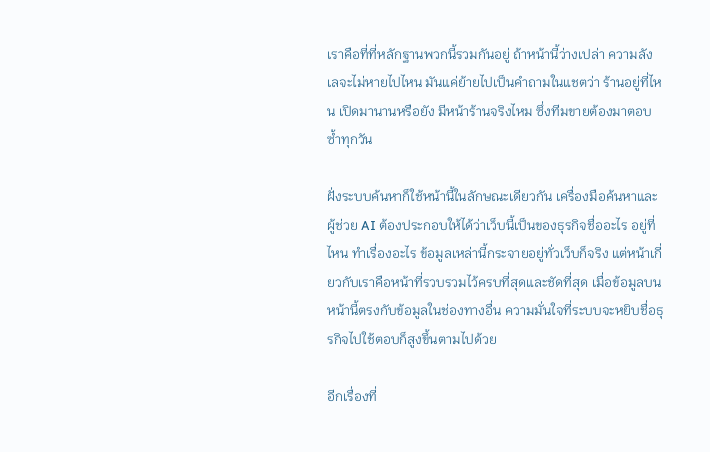เราคือที่ที่หลักฐานพวกนี้รวมกันอยู่ ถ้าหน้านี้ว่างเปล่า ความลังเลจะไม่หายไปไหน มันแค่ย้ายไปเป็นคำถามในแชตว่า ร้านอยู่ที่ไหน เปิดมานานหรือยัง มีหน้าร้านจริงไหม ซึ่งทีมขายต้องมาตอบซ้ำทุกวัน

ฝั่งระบบค้นหาก็ใช้หน้านี้ในลักษณะเดียวกัน เครื่องมือค้นหาและผู้ช่วย AI ต้องประกอบให้ได้ว่าเว็บนี้เป็นของธุรกิจชื่ออะไร อยู่ที่ไหน ทำเรื่องอะไร ข้อมูลเหล่านี้กระจายอยู่ทั่วเว็บก็จริง แต่หน้าเกี่ยวกับเราคือหน้าที่รวบรวมไว้ครบที่สุดและชัดที่สุด เมื่อข้อมูลบนหน้านี้ตรงกับข้อมูลในช่องทางอื่น ความมั่นใจที่ระบบจะหยิบชื่อธุรกิจไปใช้ตอบก็สูงขึ้นตามไปด้วย

อีกเรื่องที่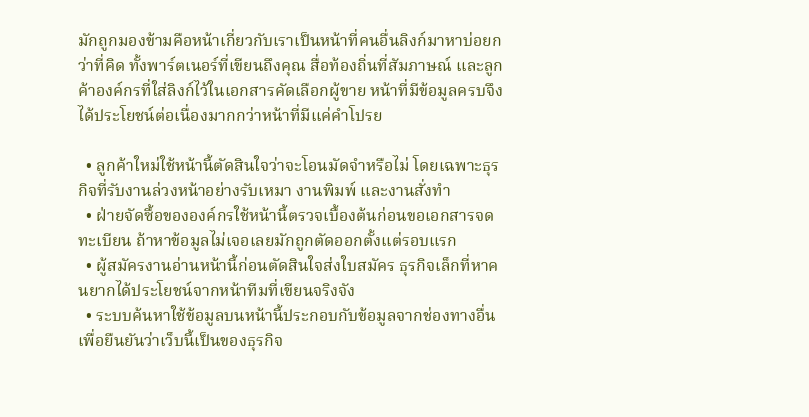มักถูกมองข้ามคือหน้าเกี่ยวกับเราเป็นหน้าที่คนอื่นลิงก์มาหาบ่อยกว่าที่คิด ทั้งพาร์ตเนอร์ที่เขียนถึงคุณ สื่อท้องถิ่นที่สัมภาษณ์ และลูกค้าองค์กรที่ใส่ลิงก์ไว้ในเอกสารคัดเลือกผู้ขาย หน้าที่มีข้อมูลครบจึงได้ประโยชน์ต่อเนื่องมากกว่าหน้าที่มีแค่คำโปรย

  • ลูกค้าใหม่ใช้หน้านี้ตัดสินใจว่าจะโอนมัดจำหรือไม่ โดยเฉพาะธุรกิจที่รับงานล่วงหน้าอย่างรับเหมา งานพิมพ์ และงานสั่งทำ
  • ฝ่ายจัดซื้อขององค์กรใช้หน้านี้ตรวจเบื้องต้นก่อนขอเอกสารจดทะเบียน ถ้าหาข้อมูลไม่เจอเลยมักถูกตัดออกตั้งแต่รอบแรก
  • ผู้สมัครงานอ่านหน้านี้ก่อนตัดสินใจส่งใบสมัคร ธุรกิจเล็กที่หาคนยากได้ประโยชน์จากหน้าทีมที่เขียนจริงจัง
  • ระบบค้นหาใช้ข้อมูลบนหน้านี้ประกอบกับข้อมูลจากช่องทางอื่นเพื่อยืนยันว่าเว็บนี้เป็นของธุรกิจ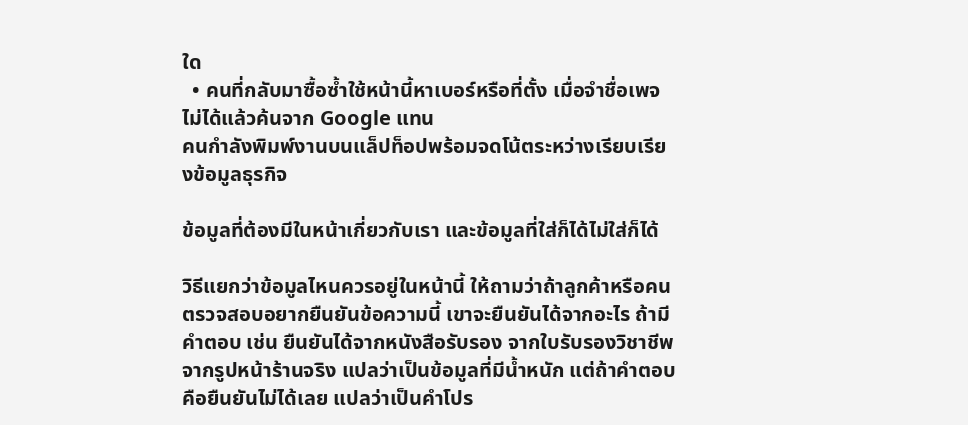ใด
  • คนที่กลับมาซื้อซ้ำใช้หน้านี้หาเบอร์หรือที่ตั้ง เมื่อจำชื่อเพจไม่ได้แล้วค้นจาก Google แทน
คนกำลังพิมพ์งานบนแล็ปท็อปพร้อมจดโน้ตระหว่างเรียบเรียงข้อมูลธุรกิจ

ข้อมูลที่ต้องมีในหน้าเกี่ยวกับเรา และข้อมูลที่ใส่ก็ได้ไม่ใส่ก็ได้

วิธีแยกว่าข้อมูลไหนควรอยู่ในหน้านี้ ให้ถามว่าถ้าลูกค้าหรือคนตรวจสอบอยากยืนยันข้อความนี้ เขาจะยืนยันได้จากอะไร ถ้ามีคำตอบ เช่น ยืนยันได้จากหนังสือรับรอง จากใบรับรองวิชาชีพ จากรูปหน้าร้านจริง แปลว่าเป็นข้อมูลที่มีน้ำหนัก แต่ถ้าคำตอบคือยืนยันไม่ได้เลย แปลว่าเป็นคำโปร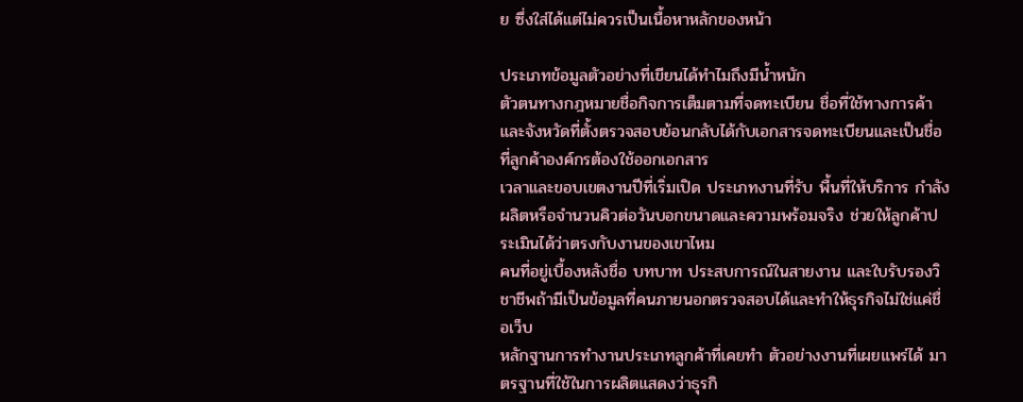ย ซึ่งใส่ได้แต่ไม่ควรเป็นเนื้อหาหลักของหน้า

ประเภทข้อมูลตัวอย่างที่เขียนได้ทำไมถึงมีน้ำหนัก
ตัวตนทางกฎหมายชื่อกิจการเต็มตามที่จดทะเบียน ชื่อที่ใช้ทางการค้า และจังหวัดที่ตั้งตรวจสอบย้อนกลับได้กับเอกสารจดทะเบียนและเป็นชื่อที่ลูกค้าองค์กรต้องใช้ออกเอกสาร
เวลาและขอบเขตงานปีที่เริ่มเปิด ประเภทงานที่รับ พื้นที่ให้บริการ กำลังผลิตหรือจำนวนคิวต่อวันบอกขนาดและความพร้อมจริง ช่วยให้ลูกค้าประเมินได้ว่าตรงกับงานของเขาไหม
คนที่อยู่เบื้องหลังชื่อ บทบาท ประสบการณ์ในสายงาน และใบรับรองวิชาชีพถ้ามีเป็นข้อมูลที่คนภายนอกตรวจสอบได้และทำให้ธุรกิจไม่ใช่แค่ชื่อเว็บ
หลักฐานการทำงานประเภทลูกค้าที่เคยทำ ตัวอย่างงานที่เผยแพร่ได้ มาตรฐานที่ใช้ในการผลิตแสดงว่าธุรกิ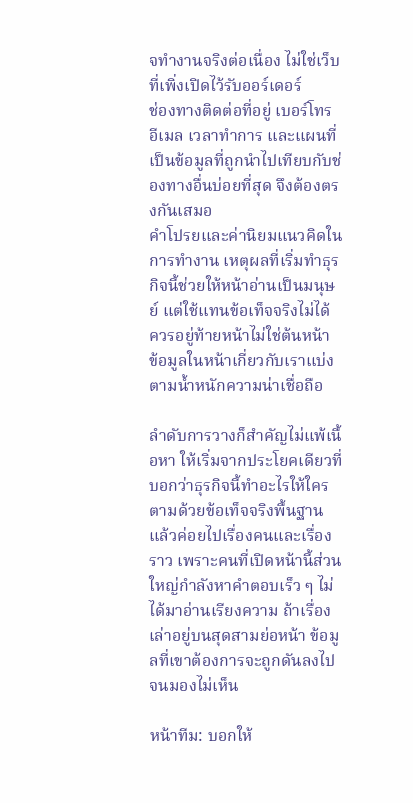จทำงานจริงต่อเนื่อง ไม่ใช่เว็บที่เพิ่งเปิดไว้รับออร์เดอร์
ช่องทางติดต่อที่อยู่ เบอร์โทร อีเมล เวลาทำการ และแผนที่เป็นข้อมูลที่ถูกนำไปเทียบกับช่องทางอื่นบ่อยที่สุด จึงต้องตรงกันเสมอ
คำโปรยและค่านิยมแนวคิดในการทำงาน เหตุผลที่เริ่มทำธุรกิจนี้ช่วยให้หน้าอ่านเป็นมนุษย์ แต่ใช้แทนข้อเท็จจริงไม่ได้ ควรอยู่ท้ายหน้าไม่ใช่ต้นหน้า
ข้อมูลในหน้าเกี่ยวกับเราแบ่งตามน้ำหนักความน่าเชื่อถือ

ลำดับการวางก็สำคัญไม่แพ้เนื้อหา ให้เริ่มจากประโยคเดียวที่บอกว่าธุรกิจนี้ทำอะไรให้ใคร ตามด้วยข้อเท็จจริงพื้นฐาน แล้วค่อยไปเรื่องคนและเรื่องราว เพราะคนที่เปิดหน้านี้ส่วนใหญ่กำลังหาคำตอบเร็ว ๆ ไม่ได้มาอ่านเรียงความ ถ้าเรื่องเล่าอยู่บนสุดสามย่อหน้า ข้อมูลที่เขาต้องการจะถูกดันลงไปจนมองไม่เห็น

หน้าทีม: บอกให้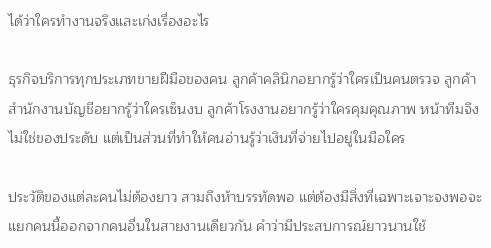ได้ว่าใครทำงานจริงและเก่งเรื่องอะไร

ธุรกิจบริการทุกประเภทขายฝีมือของคน ลูกค้าคลินิกอยากรู้ว่าใครเป็นคนตรวจ ลูกค้าสำนักงานบัญชีอยากรู้ว่าใครเซ็นงบ ลูกค้าโรงงานอยากรู้ว่าใครคุมคุณภาพ หน้าทีมจึงไม่ใช่ของประดับ แต่เป็นส่วนที่ทำให้คนอ่านรู้ว่าเงินที่จ่ายไปอยู่ในมือใคร

ประวัติของแต่ละคนไม่ต้องยาว สามถึงห้าบรรทัดพอ แต่ต้องมีสิ่งที่เฉพาะเจาะจงพอจะแยกคนนี้ออกจากคนอื่นในสายงานเดียวกัน คำว่ามีประสบการณ์ยาวนานใช้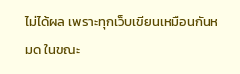ไม่ได้ผล เพราะทุกเว็บเขียนเหมือนกันหมด ในขณะ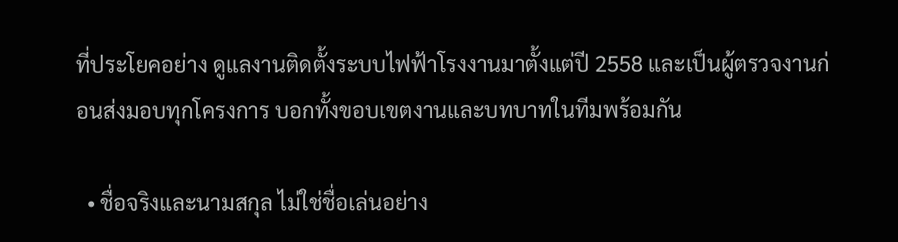ที่ประโยคอย่าง ดูแลงานติดตั้งระบบไฟฟ้าโรงงานมาตั้งแต่ปี 2558 และเป็นผู้ตรวจงานก่อนส่งมอบทุกโครงการ บอกทั้งขอบเขตงานและบทบาทในทีมพร้อมกัน

  • ชื่อจริงและนามสกุล ไม่ใช่ชื่อเล่นอย่าง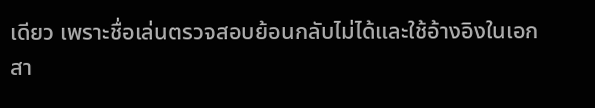เดียว เพราะชื่อเล่นตรวจสอบย้อนกลับไม่ได้และใช้อ้างอิงในเอกสา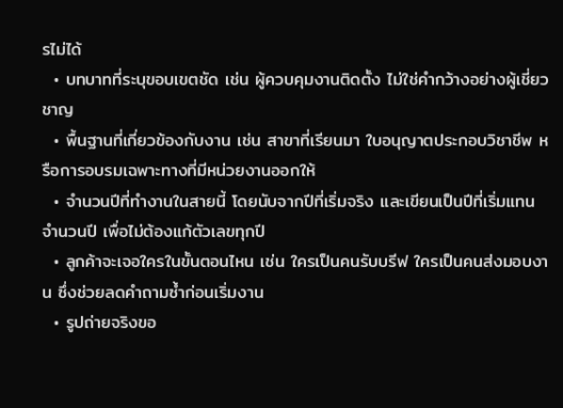รไม่ได้
  • บทบาทที่ระบุขอบเขตชัด เช่น ผู้ควบคุมงานติดตั้ง ไม่ใช่คำกว้างอย่างผู้เชี่ยวชาญ
  • พื้นฐานที่เกี่ยวข้องกับงาน เช่น สาขาที่เรียนมา ใบอนุญาตประกอบวิชาชีพ หรือการอบรมเฉพาะทางที่มีหน่วยงานออกให้
  • จำนวนปีที่ทำงานในสายนี้ โดยนับจากปีที่เริ่มจริง และเขียนเป็นปีที่เริ่มแทนจำนวนปี เพื่อไม่ต้องแก้ตัวเลขทุกปี
  • ลูกค้าจะเจอใครในขั้นตอนไหน เช่น ใครเป็นคนรับบรีฟ ใครเป็นคนส่งมอบงาน ซึ่งช่วยลดคำถามซ้ำก่อนเริ่มงาน
  • รูปถ่ายจริงขอ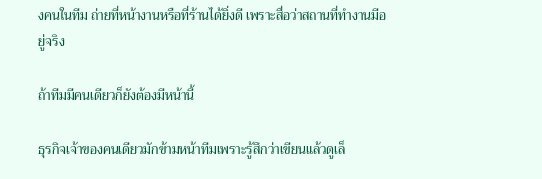งคนในทีม ถ่ายที่หน้างานหรือที่ร้านได้ยิ่งดี เพราะสื่อว่าสถานที่ทำงานมีอยู่จริง

ถ้าทีมมีคนเดียวก็ยังต้องมีหน้านี้

ธุรกิจเจ้าของคนเดียวมักข้ามหน้าทีมเพราะรู้สึกว่าเขียนแล้วดูเล็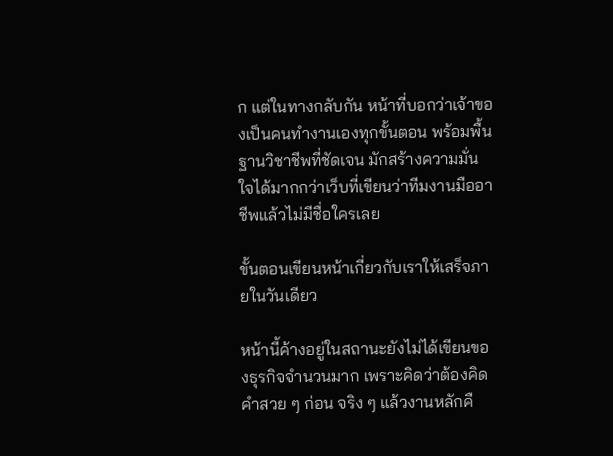ก แต่ในทางกลับกัน หน้าที่บอกว่าเจ้าของเป็นคนทำงานเองทุกขั้นตอน พร้อมพื้นฐานวิชาชีพที่ชัดเจน มักสร้างความมั่นใจได้มากกว่าเว็บที่เขียนว่าทีมงานมืออาชีพแล้วไม่มีชื่อใครเลย

ขั้นตอนเขียนหน้าเกี่ยวกับเราให้เสร็จภายในวันเดียว

หน้านี้ค้างอยู่ในสถานะยังไม่ได้เขียนของธุรกิจจำนวนมาก เพราะคิดว่าต้องคิดคำสวย ๆ ก่อน จริง ๆ แล้วงานหลักคื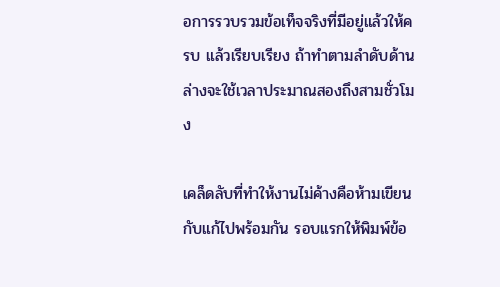อการรวบรวมข้อเท็จจริงที่มีอยู่แล้วให้ครบ แล้วเรียบเรียง ถ้าทำตามลำดับด้านล่างจะใช้เวลาประมาณสองถึงสามชั่วโมง

เคล็ดลับที่ทำให้งานไม่ค้างคือห้ามเขียนกับแก้ไปพร้อมกัน รอบแรกให้พิมพ์ข้อ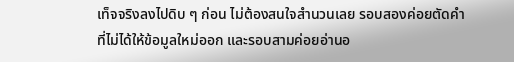เท็จจริงลงไปดิบ ๆ ก่อน ไม่ต้องสนใจสำนวนเลย รอบสองค่อยตัดคำที่ไม่ได้ให้ข้อมูลใหม่ออก และรอบสามค่อยอ่านอ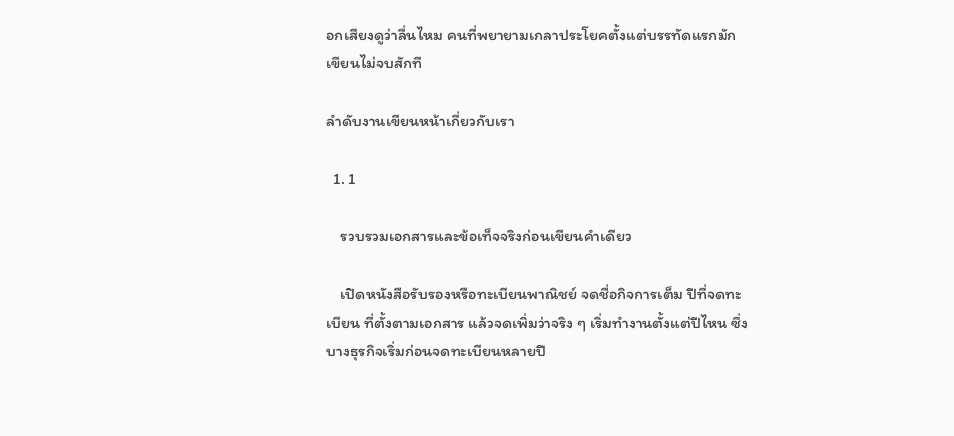อกเสียงดูว่าลื่นไหม คนที่พยายามเกลาประโยคตั้งแต่บรรทัดแรกมักเขียนไม่จบสักที

ลำดับงานเขียนหน้าเกี่ยวกับเรา

  1. 1

    รวบรวมเอกสารและข้อเท็จจริงก่อนเขียนคำเดียว

    เปิดหนังสือรับรองหรือทะเบียนพาณิชย์ จดชื่อกิจการเต็ม ปีที่จดทะเบียน ที่ตั้งตามเอกสาร แล้วจดเพิ่มว่าจริง ๆ เริ่มทำงานตั้งแต่ปีไหน ซึ่งบางธุรกิจเริ่มก่อนจดทะเบียนหลายปี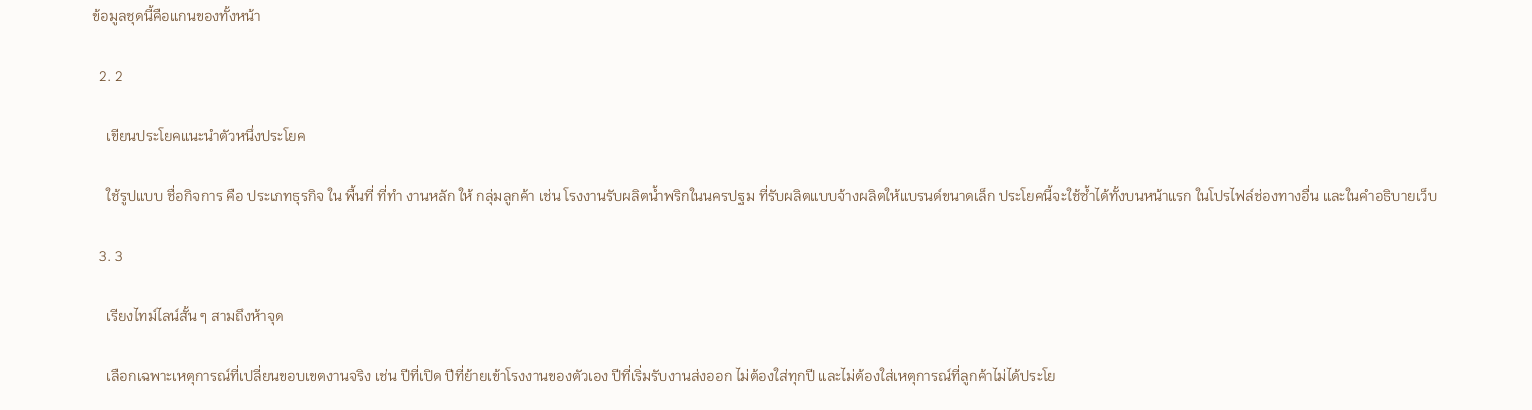ข้อมูลชุดนี้คือแกนของทั้งหน้า

  2. 2

    เขียนประโยคแนะนำตัวหนึ่งประโยค

    ใช้รูปแบบ ชื่อกิจการ คือ ประเภทธุรกิจ ใน พื้นที่ ที่ทำ งานหลัก ให้ กลุ่มลูกค้า เช่น โรงงานรับผลิตน้ำพริกในนครปฐม ที่รับผลิตแบบจ้างผลิตให้แบรนด์ขนาดเล็ก ประโยคนี้จะใช้ซ้ำได้ทั้งบนหน้าแรก ในโปรไฟล์ช่องทางอื่น และในคำอธิบายเว็บ

  3. 3

    เรียงไทม์ไลน์สั้น ๆ สามถึงห้าจุด

    เลือกเฉพาะเหตุการณ์ที่เปลี่ยนขอบเขตงานจริง เช่น ปีที่เปิด ปีที่ย้ายเข้าโรงงานของตัวเอง ปีที่เริ่มรับงานส่งออก ไม่ต้องใส่ทุกปี และไม่ต้องใส่เหตุการณ์ที่ลูกค้าไม่ได้ประโย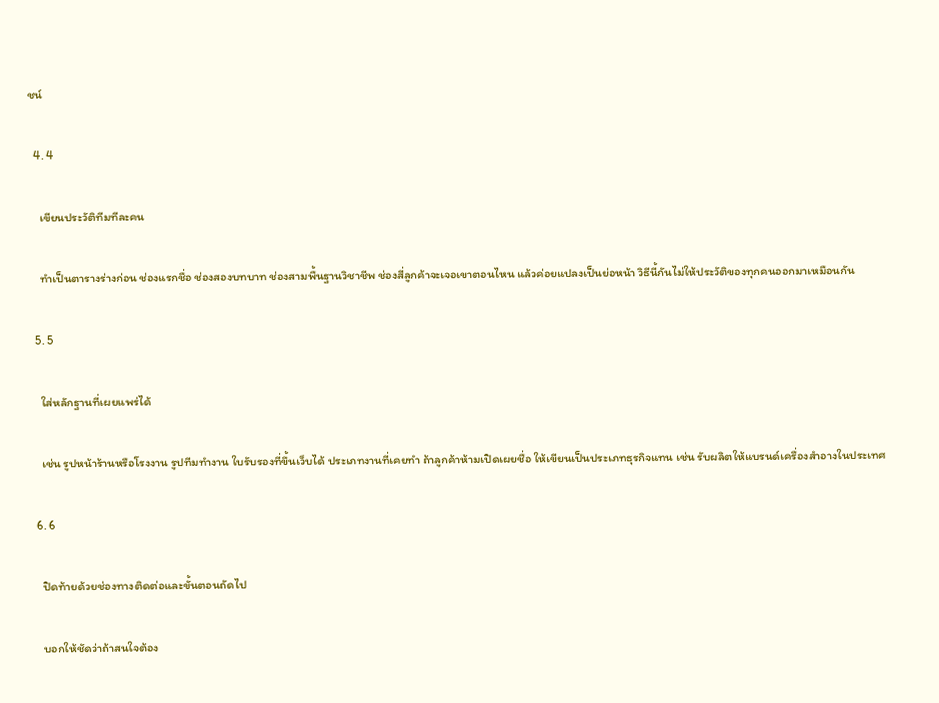ชน์

  4. 4

    เขียนประวัติทีมทีละคน

    ทำเป็นตารางร่างก่อน ช่องแรกชื่อ ช่องสองบทบาท ช่องสามพื้นฐานวิชาชีพ ช่องสี่ลูกค้าจะเจอเขาตอนไหน แล้วค่อยแปลงเป็นย่อหน้า วิธีนี้กันไม่ให้ประวัติของทุกคนออกมาเหมือนกัน

  5. 5

    ใส่หลักฐานที่เผยแพร่ได้

    เช่น รูปหน้าร้านหรือโรงงาน รูปทีมทำงาน ใบรับรองที่ขึ้นเว็บได้ ประเภทงานที่เคยทำ ถ้าลูกค้าห้ามเปิดเผยชื่อ ให้เขียนเป็นประเภทธุรกิจแทน เช่น รับผลิตให้แบรนด์เครื่องสำอางในประเทศ

  6. 6

    ปิดท้ายด้วยช่องทางติดต่อและขั้นตอนถัดไป

    บอกให้ชัดว่าถ้าสนใจต้อง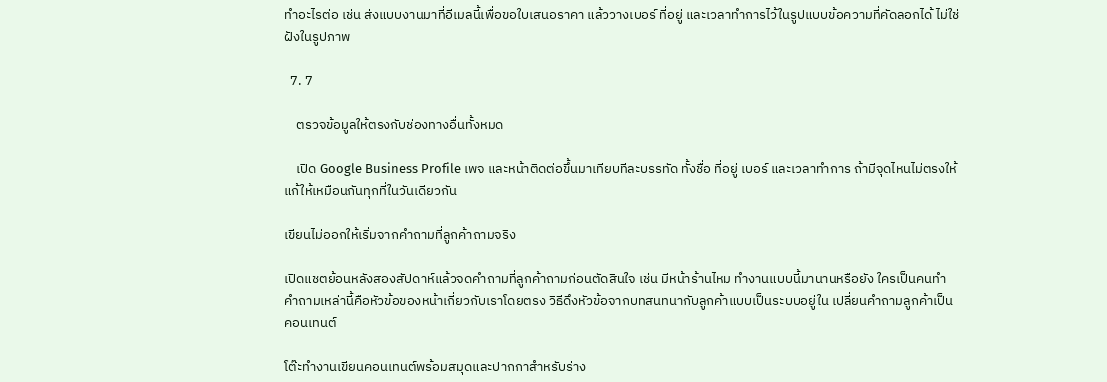ทำอะไรต่อ เช่น ส่งแบบงานมาที่อีเมลนี้เพื่อขอใบเสนอราคา แล้ววางเบอร์ ที่อยู่ และเวลาทำการไว้ในรูปแบบข้อความที่คัดลอกได้ ไม่ใช่ฝังในรูปภาพ

  7. 7

    ตรวจข้อมูลให้ตรงกับช่องทางอื่นทั้งหมด

    เปิด Google Business Profile เพจ และหน้าติดต่อขึ้นมาเทียบทีละบรรทัด ทั้งชื่อ ที่อยู่ เบอร์ และเวลาทำการ ถ้ามีจุดไหนไม่ตรงให้แก้ให้เหมือนกันทุกที่ในวันเดียวกัน

เขียนไม่ออกให้เริ่มจากคำถามที่ลูกค้าถามจริง

เปิดแชตย้อนหลังสองสัปดาห์แล้วจดคำถามที่ลูกค้าถามก่อนตัดสินใจ เช่น มีหน้าร้านไหม ทำงานแบบนี้มานานหรือยัง ใครเป็นคนทำ คำถามเหล่านี้คือหัวข้อของหน้าเกี่ยวกับเราโดยตรง วิธีดึงหัวข้อจากบทสนทนากับลูกค้าแบบเป็นระบบอยู่ใน เปลี่ยนคำถามลูกค้าเป็นคอนเทนต์

โต๊ะทำงานเขียนคอนเทนต์พร้อมสมุดและปากกาสำหรับร่าง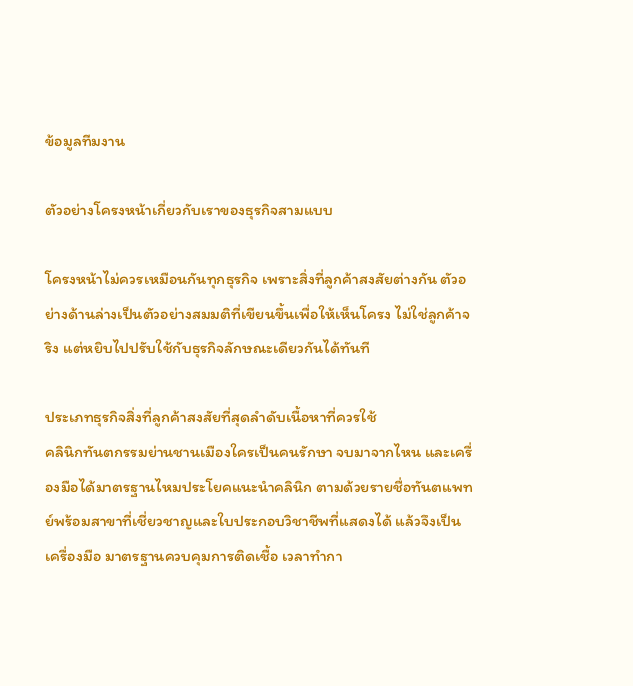ข้อมูลทีมงาน

ตัวอย่างโครงหน้าเกี่ยวกับเราของธุรกิจสามแบบ

โครงหน้าไม่ควรเหมือนกันทุกธุรกิจ เพราะสิ่งที่ลูกค้าสงสัยต่างกัน ตัวอย่างด้านล่างเป็นตัวอย่างสมมติที่เขียนขึ้นเพื่อให้เห็นโครง ไม่ใช่ลูกค้าจริง แต่หยิบไปปรับใช้กับธุรกิจลักษณะเดียวกันได้ทันที

ประเภทธุรกิจสิ่งที่ลูกค้าสงสัยที่สุดลำดับเนื้อหาที่ควรใช้
คลินิกทันตกรรมย่านชานเมืองใครเป็นคนรักษา จบมาจากไหน และเครื่องมือได้มาตรฐานไหมประโยคแนะนำคลินิก ตามด้วยรายชื่อทันตแพทย์พร้อมสาขาที่เชี่ยวชาญและใบประกอบวิชาชีพที่แสดงได้ แล้วจึงเป็นเครื่องมือ มาตรฐานควบคุมการติดเชื้อ เวลาทำกา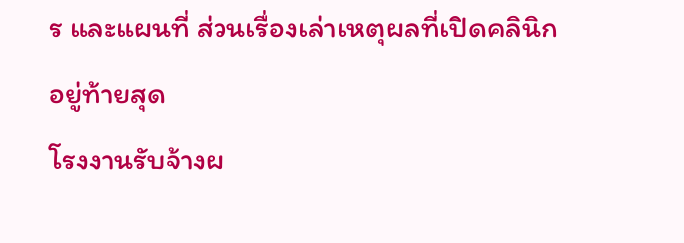ร และแผนที่ ส่วนเรื่องเล่าเหตุผลที่เปิดคลินิกอยู่ท้ายสุด
โรงงานรับจ้างผ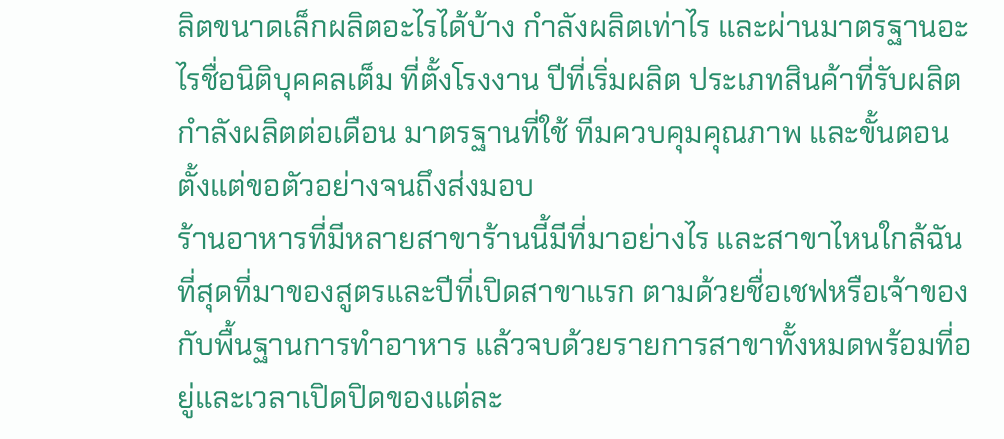ลิตขนาดเล็กผลิตอะไรได้บ้าง กำลังผลิตเท่าไร และผ่านมาตรฐานอะไรชื่อนิติบุคคลเต็ม ที่ตั้งโรงงาน ปีที่เริ่มผลิต ประเภทสินค้าที่รับผลิต กำลังผลิตต่อเดือน มาตรฐานที่ใช้ ทีมควบคุมคุณภาพ และขั้นตอนตั้งแต่ขอตัวอย่างจนถึงส่งมอบ
ร้านอาหารที่มีหลายสาขาร้านนี้มีที่มาอย่างไร และสาขาไหนใกล้ฉันที่สุดที่มาของสูตรและปีที่เปิดสาขาแรก ตามด้วยชื่อเชฟหรือเจ้าของกับพื้นฐานการทำอาหาร แล้วจบด้วยรายการสาขาทั้งหมดพร้อมที่อยู่และเวลาเปิดปิดของแต่ละ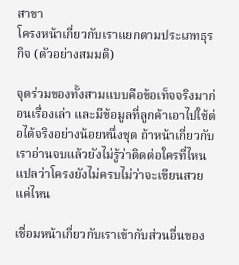สาขา
โครงหน้าเกี่ยวกับเราแยกตามประเภทธุรกิจ (ตัวอย่างสมมติ)

จุดร่วมของทั้งสามแบบคือข้อเท็จจริงมาก่อนเรื่องเล่า และมีข้อมูลที่ลูกค้าเอาไปใช้ต่อได้จริงอย่างน้อยหนึ่งชุด ถ้าหน้าเกี่ยวกับเราอ่านจบแล้วยังไม่รู้ว่าติดต่อใครที่ไหน แปลว่าโครงยังไม่ครบไม่ว่าจะเขียนสวยแค่ไหน

เชื่อมหน้าเกี่ยวกับเราเข้ากับส่วนอื่นของ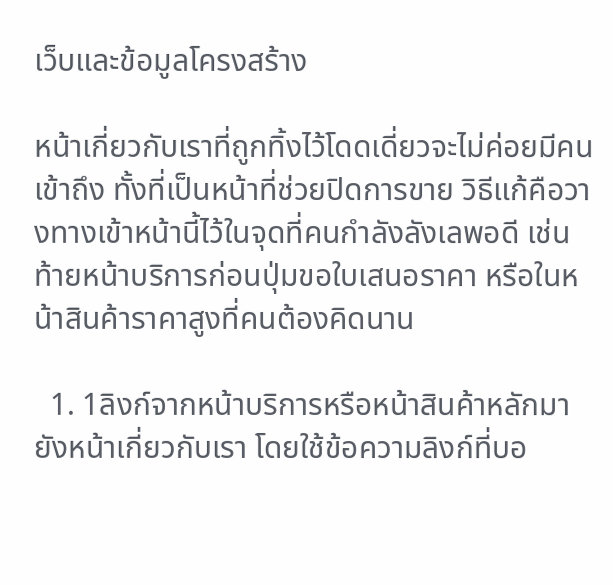เว็บและข้อมูลโครงสร้าง

หน้าเกี่ยวกับเราที่ถูกทิ้งไว้โดดเดี่ยวจะไม่ค่อยมีคนเข้าถึง ทั้งที่เป็นหน้าที่ช่วยปิดการขาย วิธีแก้คือวางทางเข้าหน้านี้ไว้ในจุดที่คนกำลังลังเลพอดี เช่น ท้ายหน้าบริการก่อนปุ่มขอใบเสนอราคา หรือในหน้าสินค้าราคาสูงที่คนต้องคิดนาน

  1. 1ลิงก์จากหน้าบริการหรือหน้าสินค้าหลักมายังหน้าเกี่ยวกับเรา โดยใช้ข้อความลิงก์ที่บอ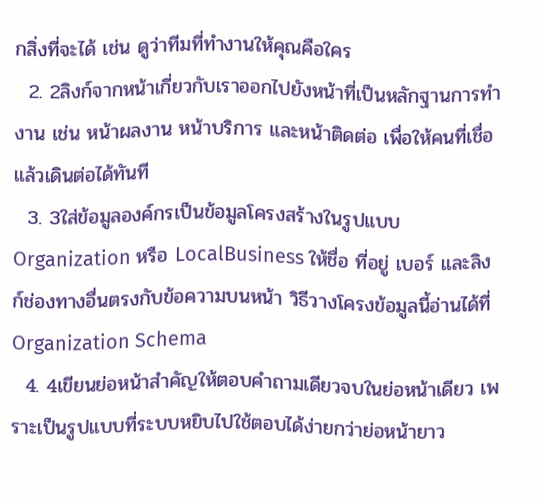กสิ่งที่จะได้ เช่น ดูว่าทีมที่ทำงานให้คุณคือใคร
  2. 2ลิงก์จากหน้าเกี่ยวกับเราออกไปยังหน้าที่เป็นหลักฐานการทำงาน เช่น หน้าผลงาน หน้าบริการ และหน้าติดต่อ เพื่อให้คนที่เชื่อแล้วเดินต่อได้ทันที
  3. 3ใส่ข้อมูลองค์กรเป็นข้อมูลโครงสร้างในรูปแบบ Organization หรือ LocalBusiness ให้ชื่อ ที่อยู่ เบอร์ และลิงก์ช่องทางอื่นตรงกับข้อความบนหน้า วิธีวางโครงข้อมูลนี้อ่านได้ที่ Organization Schema
  4. 4เขียนย่อหน้าสำคัญให้ตอบคำถามเดียวจบในย่อหน้าเดียว เพราะเป็นรูปแบบที่ระบบหยิบไปใช้ตอบได้ง่ายกว่าย่อหน้ายาว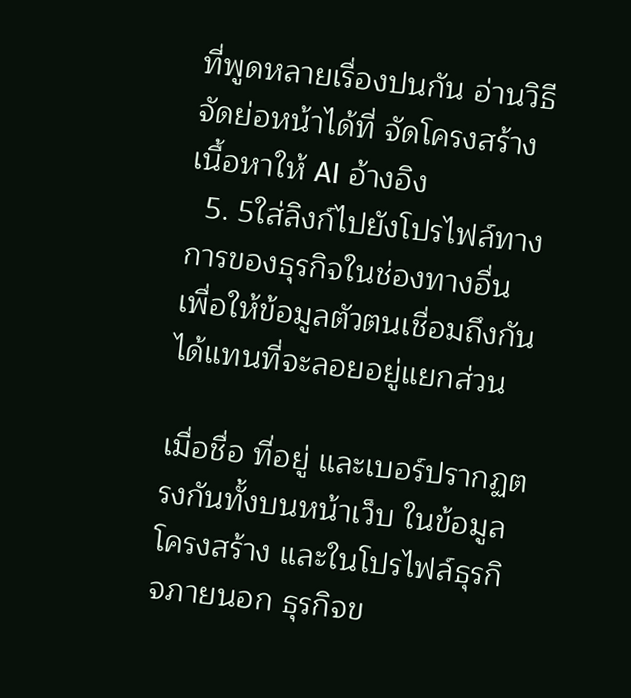ที่พูดหลายเรื่องปนกัน อ่านวิธีจัดย่อหน้าได้ที่ จัดโครงสร้างเนื้อหาให้ AI อ้างอิง
  5. 5ใส่ลิงก์ไปยังโปรไฟล์ทางการของธุรกิจในช่องทางอื่น เพื่อให้ข้อมูลตัวตนเชื่อมถึงกันได้แทนที่จะลอยอยู่แยกส่วน

เมื่อชื่อ ที่อยู่ และเบอร์ปรากฏตรงกันทั้งบนหน้าเว็บ ในข้อมูลโครงสร้าง และในโปรไฟล์ธุรกิจภายนอก ธุรกิจข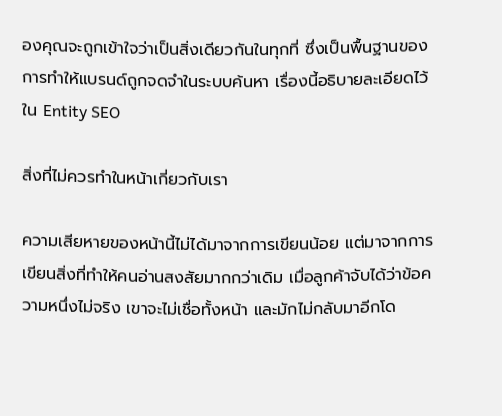องคุณจะถูกเข้าใจว่าเป็นสิ่งเดียวกันในทุกที่ ซึ่งเป็นพื้นฐานของการทำให้แบรนด์ถูกจดจำในระบบค้นหา เรื่องนี้อธิบายละเอียดไว้ใน Entity SEO

สิ่งที่ไม่ควรทำในหน้าเกี่ยวกับเรา

ความเสียหายของหน้านี้ไม่ได้มาจากการเขียนน้อย แต่มาจากการเขียนสิ่งที่ทำให้คนอ่านสงสัยมากกว่าเดิม เมื่อลูกค้าจับได้ว่าข้อความหนึ่งไม่จริง เขาจะไม่เชื่อทั้งหน้า และมักไม่กลับมาอีกโด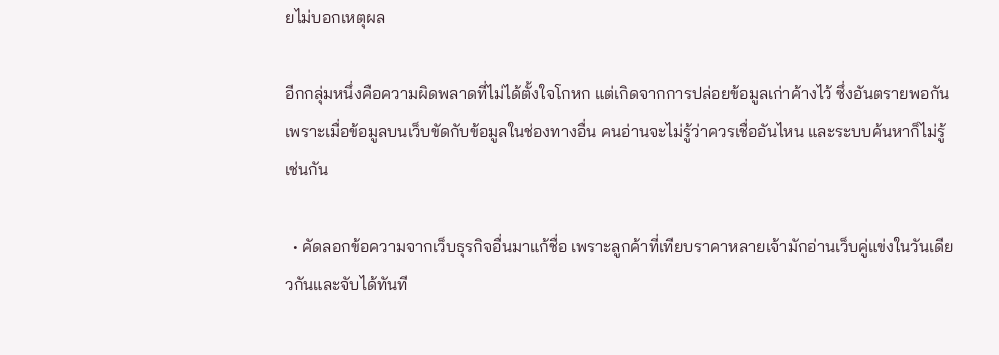ยไม่บอกเหตุผล

อีกกลุ่มหนึ่งคือความผิดพลาดที่ไม่ได้ตั้งใจโกหก แต่เกิดจากการปล่อยข้อมูลเก่าค้างไว้ ซึ่งอันตรายพอกัน เพราะเมื่อข้อมูลบนเว็บขัดกับข้อมูลในช่องทางอื่น คนอ่านจะไม่รู้ว่าควรเชื่ออันไหน และระบบค้นหาก็ไม่รู้เช่นกัน

  • คัดลอกข้อความจากเว็บธุรกิจอื่นมาแก้ชื่อ เพราะลูกค้าที่เทียบราคาหลายเจ้ามักอ่านเว็บคู่แข่งในวันเดียวกันและจับได้ทันที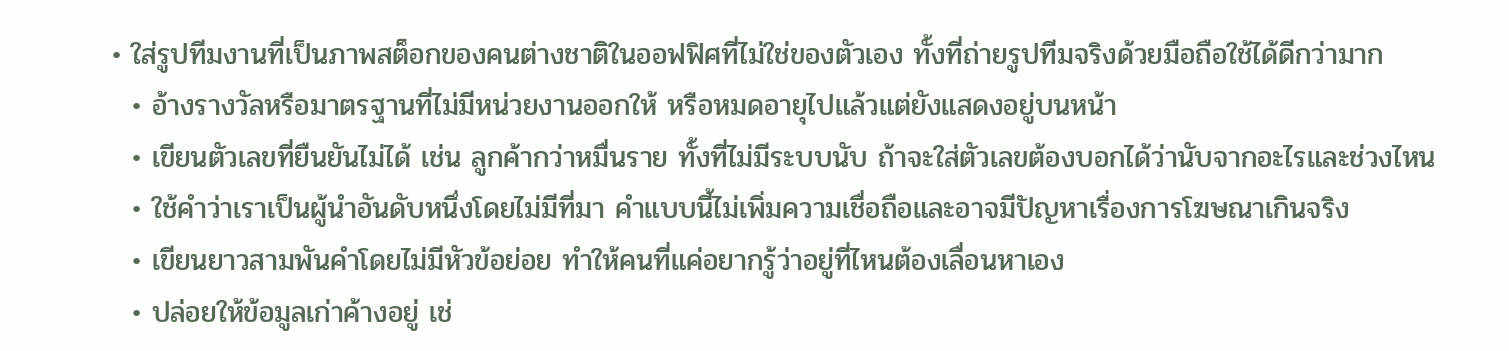• ใส่รูปทีมงานที่เป็นภาพสต็อกของคนต่างชาติในออฟฟิศที่ไม่ใช่ของตัวเอง ทั้งที่ถ่ายรูปทีมจริงด้วยมือถือใช้ได้ดีกว่ามาก
  • อ้างรางวัลหรือมาตรฐานที่ไม่มีหน่วยงานออกให้ หรือหมดอายุไปแล้วแต่ยังแสดงอยู่บนหน้า
  • เขียนตัวเลขที่ยืนยันไม่ได้ เช่น ลูกค้ากว่าหมื่นราย ทั้งที่ไม่มีระบบนับ ถ้าจะใส่ตัวเลขต้องบอกได้ว่านับจากอะไรและช่วงไหน
  • ใช้คำว่าเราเป็นผู้นำอันดับหนึ่งโดยไม่มีที่มา คำแบบนี้ไม่เพิ่มความเชื่อถือและอาจมีปัญหาเรื่องการโฆษณาเกินจริง
  • เขียนยาวสามพันคำโดยไม่มีหัวข้อย่อย ทำให้คนที่แค่อยากรู้ว่าอยู่ที่ไหนต้องเลื่อนหาเอง
  • ปล่อยให้ข้อมูลเก่าค้างอยู่ เช่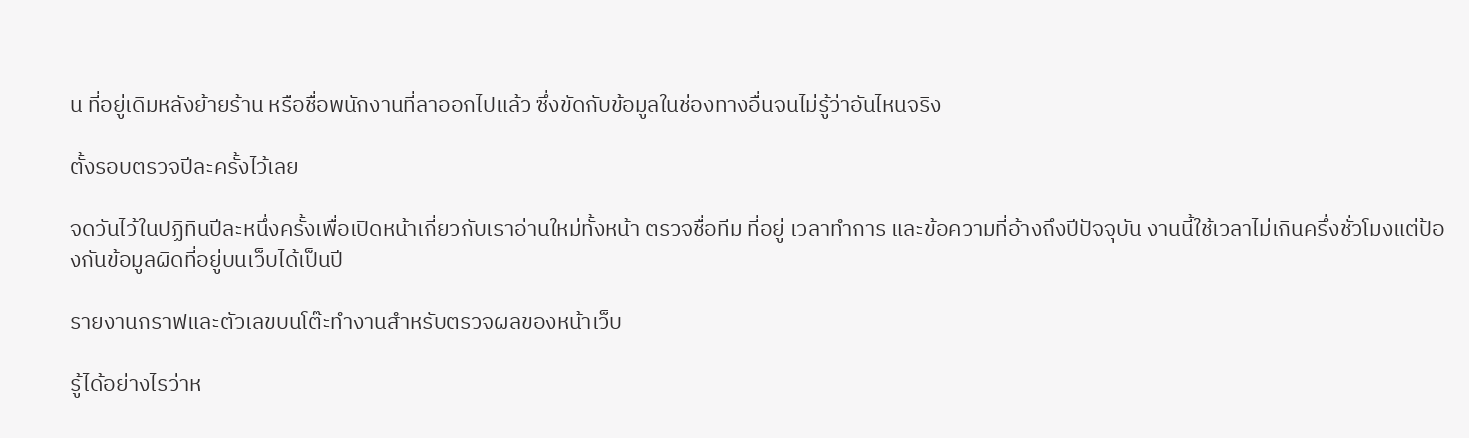น ที่อยู่เดิมหลังย้ายร้าน หรือชื่อพนักงานที่ลาออกไปแล้ว ซึ่งขัดกับข้อมูลในช่องทางอื่นจนไม่รู้ว่าอันไหนจริง

ตั้งรอบตรวจปีละครั้งไว้เลย

จดวันไว้ในปฏิทินปีละหนึ่งครั้งเพื่อเปิดหน้าเกี่ยวกับเราอ่านใหม่ทั้งหน้า ตรวจชื่อทีม ที่อยู่ เวลาทำการ และข้อความที่อ้างถึงปีปัจจุบัน งานนี้ใช้เวลาไม่เกินครึ่งชั่วโมงแต่ป้องกันข้อมูลผิดที่อยู่บนเว็บได้เป็นปี

รายงานกราฟและตัวเลขบนโต๊ะทำงานสำหรับตรวจผลของหน้าเว็บ

รู้ได้อย่างไรว่าห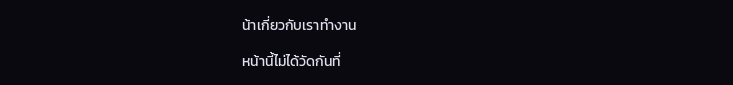น้าเกี่ยวกับเราทำงาน

หน้านี้ไม่ได้วัดกันที่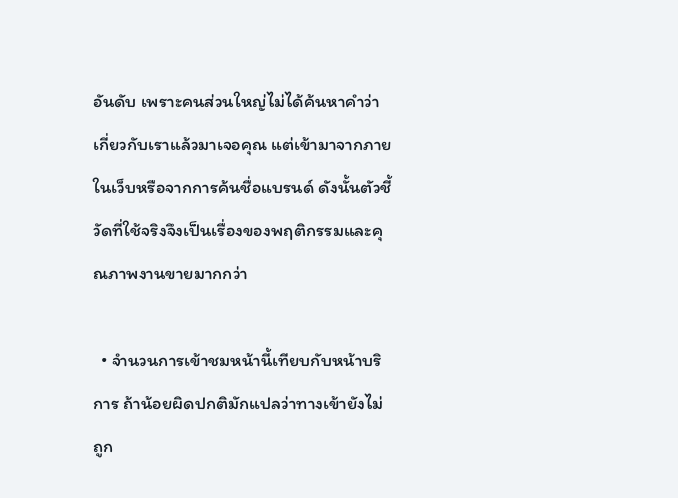อันดับ เพราะคนส่วนใหญ่ไม่ได้ค้นหาคำว่าเกี่ยวกับเราแล้วมาเจอคุณ แต่เข้ามาจากภายในเว็บหรือจากการค้นชื่อแบรนด์ ดังนั้นตัวชี้วัดที่ใช้จริงจึงเป็นเรื่องของพฤติกรรมและคุณภาพงานขายมากกว่า

  • จำนวนการเข้าชมหน้านี้เทียบกับหน้าบริการ ถ้าน้อยผิดปกติมักแปลว่าทางเข้ายังไม่ถูก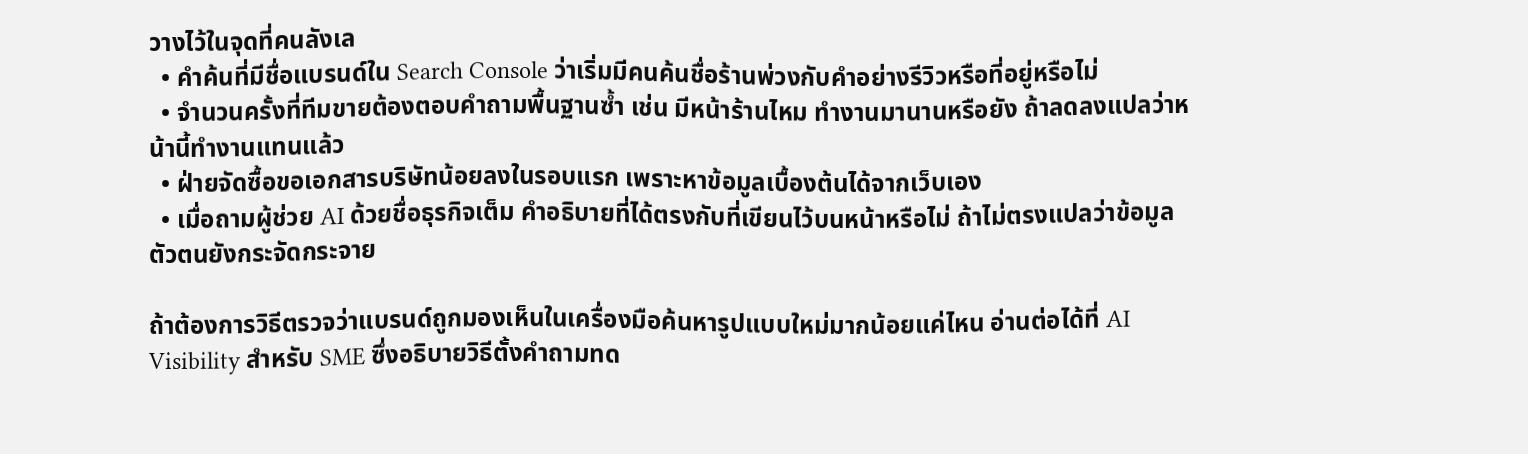วางไว้ในจุดที่คนลังเล
  • คำค้นที่มีชื่อแบรนด์ใน Search Console ว่าเริ่มมีคนค้นชื่อร้านพ่วงกับคำอย่างรีวิวหรือที่อยู่หรือไม่
  • จำนวนครั้งที่ทีมขายต้องตอบคำถามพื้นฐานซ้ำ เช่น มีหน้าร้านไหม ทำงานมานานหรือยัง ถ้าลดลงแปลว่าหน้านี้ทำงานแทนแล้ว
  • ฝ่ายจัดซื้อขอเอกสารบริษัทน้อยลงในรอบแรก เพราะหาข้อมูลเบื้องต้นได้จากเว็บเอง
  • เมื่อถามผู้ช่วย AI ด้วยชื่อธุรกิจเต็ม คำอธิบายที่ได้ตรงกับที่เขียนไว้บนหน้าหรือไม่ ถ้าไม่ตรงแปลว่าข้อมูลตัวตนยังกระจัดกระจาย

ถ้าต้องการวิธีตรวจว่าแบรนด์ถูกมองเห็นในเครื่องมือค้นหารูปแบบใหม่มากน้อยแค่ไหน อ่านต่อได้ที่ AI Visibility สำหรับ SME ซึ่งอธิบายวิธีตั้งคำถามทด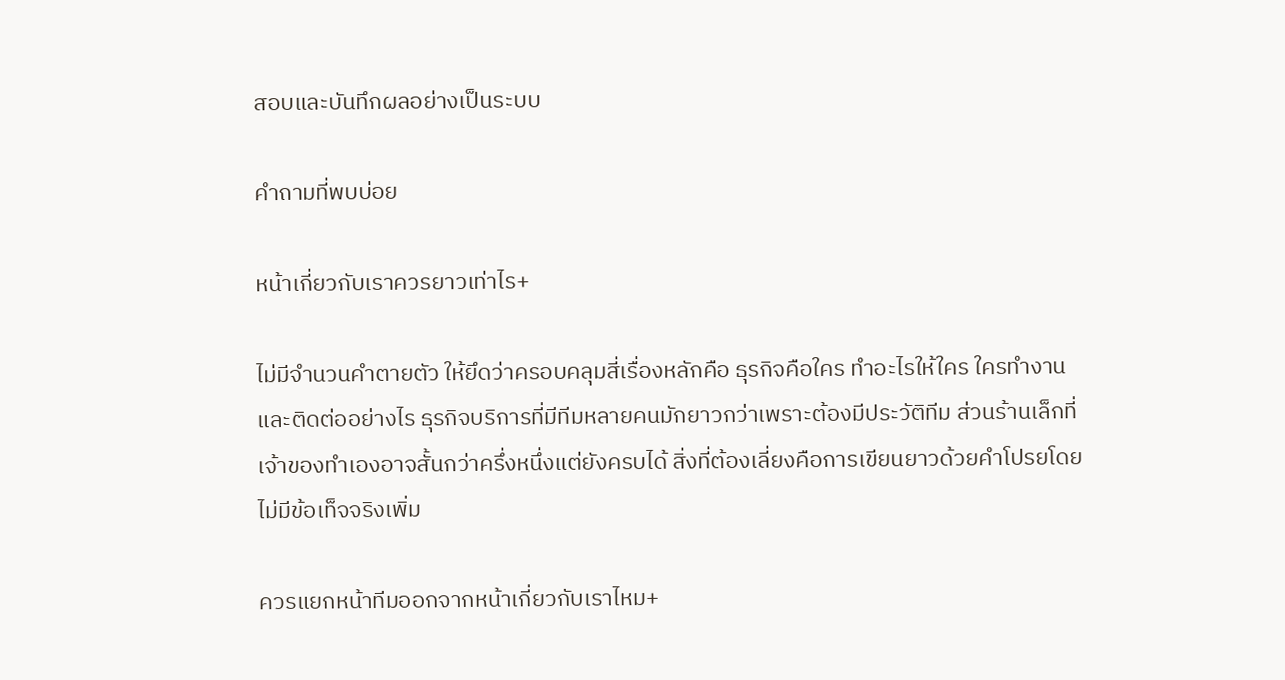สอบและบันทึกผลอย่างเป็นระบบ

คำถามที่พบบ่อย

หน้าเกี่ยวกับเราควรยาวเท่าไร+

ไม่มีจำนวนคำตายตัว ให้ยึดว่าครอบคลุมสี่เรื่องหลักคือ ธุรกิจคือใคร ทำอะไรให้ใคร ใครทำงาน และติดต่ออย่างไร ธุรกิจบริการที่มีทีมหลายคนมักยาวกว่าเพราะต้องมีประวัติทีม ส่วนร้านเล็กที่เจ้าของทำเองอาจสั้นกว่าครึ่งหนึ่งแต่ยังครบได้ สิ่งที่ต้องเลี่ยงคือการเขียนยาวด้วยคำโปรยโดยไม่มีข้อเท็จจริงเพิ่ม

ควรแยกหน้าทีมออกจากหน้าเกี่ยวกับเราไหม+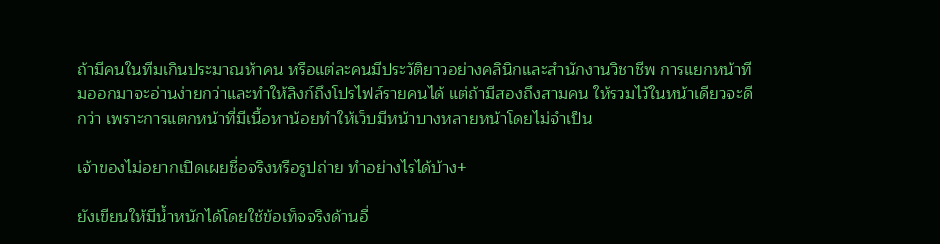ถ้ามีคนในทีมเกินประมาณห้าคน หรือแต่ละคนมีประวัติยาวอย่างคลินิกและสำนักงานวิชาชีพ การแยกหน้าทีมออกมาจะอ่านง่ายกว่าและทำให้ลิงก์ถึงโปรไฟล์รายคนได้ แต่ถ้ามีสองถึงสามคน ให้รวมไว้ในหน้าเดียวจะดีกว่า เพราะการแตกหน้าที่มีเนื้อหาน้อยทำให้เว็บมีหน้าบางหลายหน้าโดยไม่จำเป็น

เจ้าของไม่อยากเปิดเผยชื่อจริงหรือรูปถ่าย ทำอย่างไรได้บ้าง+

ยังเขียนให้มีน้ำหนักได้โดยใช้ข้อเท็จจริงด้านอื่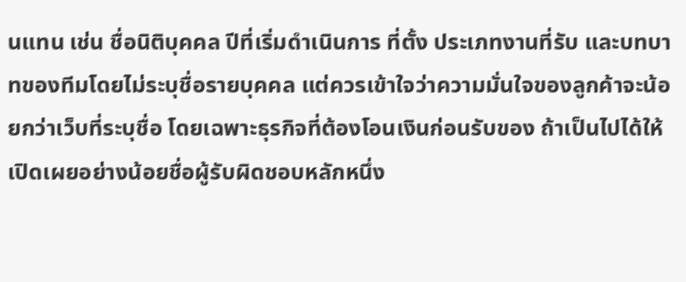นแทน เช่น ชื่อนิติบุคคล ปีที่เริ่มดำเนินการ ที่ตั้ง ประเภทงานที่รับ และบทบาทของทีมโดยไม่ระบุชื่อรายบุคคล แต่ควรเข้าใจว่าความมั่นใจของลูกค้าจะน้อยกว่าเว็บที่ระบุชื่อ โดยเฉพาะธุรกิจที่ต้องโอนเงินก่อนรับของ ถ้าเป็นไปได้ให้เปิดเผยอย่างน้อยชื่อผู้รับผิดชอบหลักหนึ่ง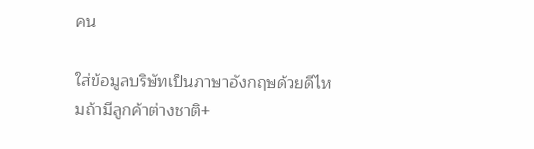คน

ใส่ข้อมูลบริษัทเป็นภาษาอังกฤษด้วยดีไหมถ้ามีลูกค้าต่างชาติ+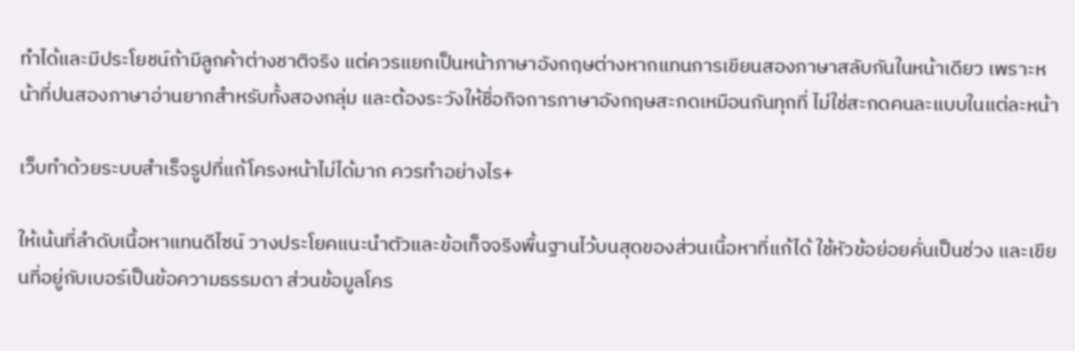ทำได้และมีประโยชน์ถ้ามีลูกค้าต่างชาติจริง แต่ควรแยกเป็นหน้าภาษาอังกฤษต่างหากแทนการเขียนสองภาษาสลับกันในหน้าเดียว เพราะหน้าที่ปนสองภาษาอ่านยากสำหรับทั้งสองกลุ่ม และต้องระวังให้ชื่อกิจการภาษาอังกฤษสะกดเหมือนกันทุกที่ ไม่ใช่สะกดคนละแบบในแต่ละหน้า

เว็บทำด้วยระบบสำเร็จรูปที่แก้โครงหน้าไม่ได้มาก ควรทำอย่างไร+

ให้เน้นที่ลำดับเนื้อหาแทนดีไซน์ วางประโยคแนะนำตัวและข้อเท็จจริงพื้นฐานไว้บนสุดของส่วนเนื้อหาที่แก้ได้ ใช้หัวข้อย่อยคั่นเป็นช่วง และเขียนที่อยู่กับเบอร์เป็นข้อความธรรมดา ส่วนข้อมูลโคร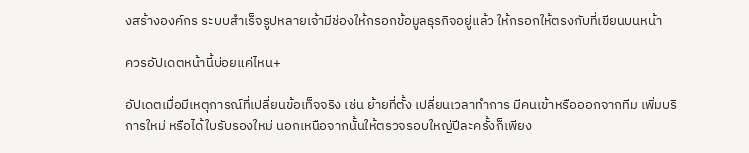งสร้างองค์กร ระบบสำเร็จรูปหลายเจ้ามีช่องให้กรอกข้อมูลธุรกิจอยู่แล้ว ให้กรอกให้ตรงกับที่เขียนบนหน้า

ควรอัปเดตหน้านี้บ่อยแค่ไหน+

อัปเดตเมื่อมีเหตุการณ์ที่เปลี่ยนข้อเท็จจริง เช่น ย้ายที่ตั้ง เปลี่ยนเวลาทำการ มีคนเข้าหรือออกจากทีม เพิ่มบริการใหม่ หรือได้ใบรับรองใหม่ นอกเหนือจากนั้นให้ตรวจรอบใหญ่ปีละครั้งก็เพียง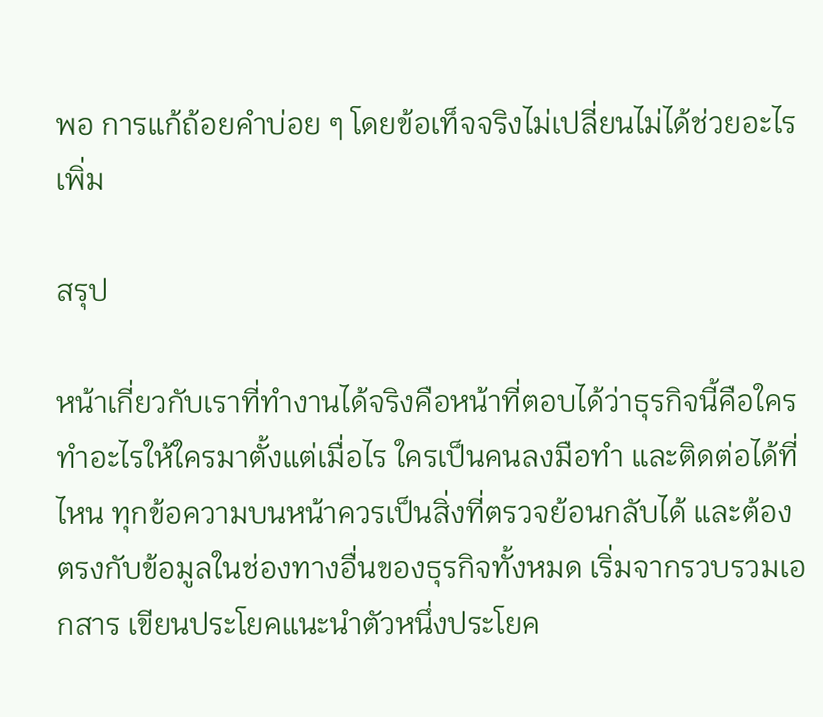พอ การแก้ถ้อยคำบ่อย ๆ โดยข้อเท็จจริงไม่เปลี่ยนไม่ได้ช่วยอะไรเพิ่ม

สรุป

หน้าเกี่ยวกับเราที่ทำงานได้จริงคือหน้าที่ตอบได้ว่าธุรกิจนี้คือใคร ทำอะไรให้ใครมาตั้งแต่เมื่อไร ใครเป็นคนลงมือทำ และติดต่อได้ที่ไหน ทุกข้อความบนหน้าควรเป็นสิ่งที่ตรวจย้อนกลับได้ และต้องตรงกับข้อมูลในช่องทางอื่นของธุรกิจทั้งหมด เริ่มจากรวบรวมเอกสาร เขียนประโยคแนะนำตัวหนึ่งประโยค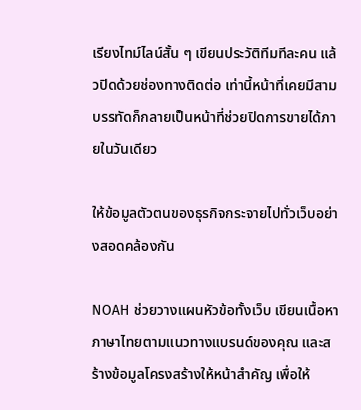เรียงไทม์ไลน์สั้น ๆ เขียนประวัติทีมทีละคน แล้วปิดด้วยช่องทางติดต่อ เท่านี้หน้าที่เคยมีสามบรรทัดก็กลายเป็นหน้าที่ช่วยปิดการขายได้ภายในวันเดียว

ให้ข้อมูลตัวตนของธุรกิจกระจายไปทั่วเว็บอย่างสอดคล้องกัน

NOAH ช่วยวางแผนหัวข้อทั้งเว็บ เขียนเนื้อหาภาษาไทยตามแนวทางแบรนด์ของคุณ และสร้างข้อมูลโครงสร้างให้หน้าสำคัญ เพื่อให้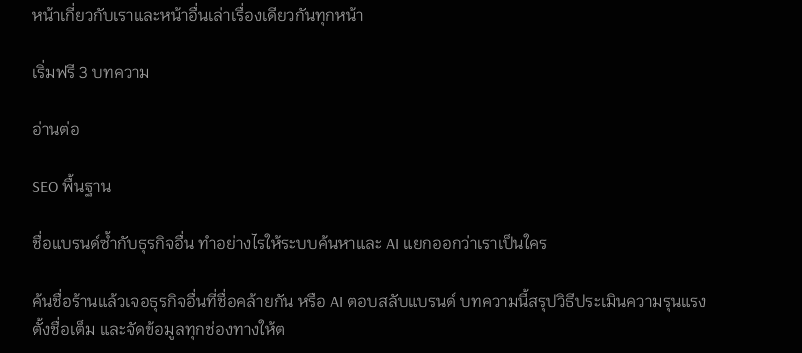หน้าเกี่ยวกับเราและหน้าอื่นเล่าเรื่องเดียวกันทุกหน้า

เริ่มฟรี 3 บทความ

อ่านต่อ

SEO พื้นฐาน

ชื่อแบรนด์ซ้ำกับธุรกิจอื่น ทำอย่างไรให้ระบบค้นหาและ AI แยกออกว่าเราเป็นใคร

ค้นชื่อร้านแล้วเจอธุรกิจอื่นที่ชื่อคล้ายกัน หรือ AI ตอบสลับแบรนด์ บทความนี้สรุปวิธีประเมินความรุนแรง ตั้งชื่อเต็ม และจัดข้อมูลทุกช่องทางให้ต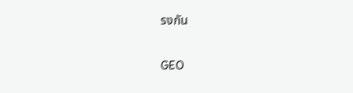รงกัน

GEO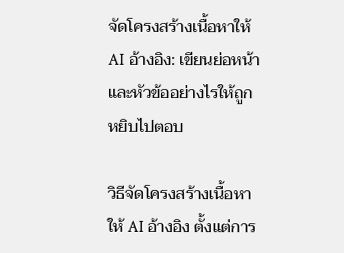จัดโครงสร้างเนื้อหาให้ AI อ้างอิง: เขียนย่อหน้าและหัวข้ออย่างไรให้ถูกหยิบไปตอบ

วิธีจัดโครงสร้างเนื้อหาให้ AI อ้างอิง ตั้งแต่การ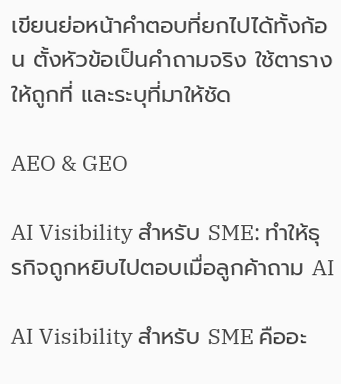เขียนย่อหน้าคำตอบที่ยกไปได้ทั้งก้อน ตั้งหัวข้อเป็นคำถามจริง ใช้ตารางให้ถูกที่ และระบุที่มาให้ชัด

AEO & GEO

AI Visibility สำหรับ SME: ทำให้ธุรกิจถูกหยิบไปตอบเมื่อลูกค้าถาม AI

AI Visibility สำหรับ SME คืออะ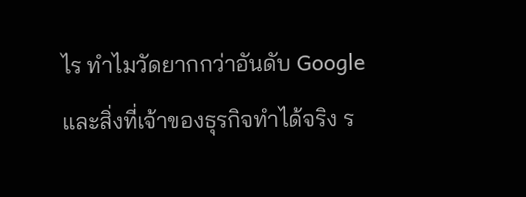ไร ทำไมวัดยากกว่าอันดับ Google และสิ่งที่เจ้าของธุรกิจทำได้จริง ร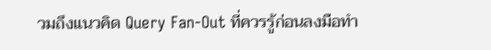วมถึงแนวคิด Query Fan-Out ที่ควรรู้ก่อนลงมือทำ